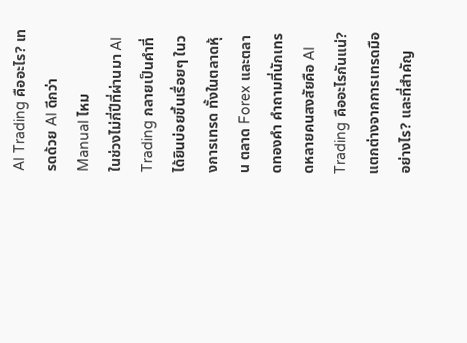AI Trading คืออะไร? เทรดด้วย AI ดีกว่า Manual ไหม
ในช่วงไม่กี่ปีที่ผ่านมา AI Trading กลายเป็นคำที่ได้ยินบ่อยขึ้นเรื่อยๆ ในวงการเทรด ทั้งในตลาดหุ้น ตลาด Forex และตลาดทองคำ คำถามที่นักเทรดหลายคนสงสัยคือ AI Trading คืออะไรกันแน่? แตกต่างจากการเทรดมืออย่างไร? และที่สำคัญ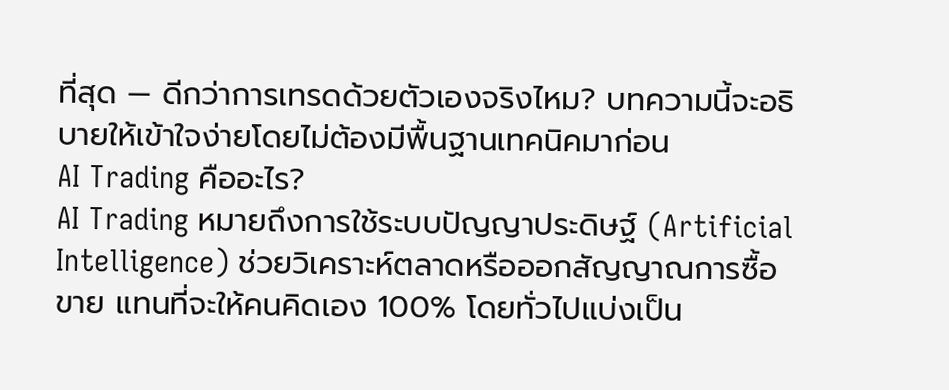ที่สุด — ดีกว่าการเทรดด้วยตัวเองจริงไหม? บทความนี้จะอธิบายให้เข้าใจง่ายโดยไม่ต้องมีพื้นฐานเทคนิคมาก่อน
AI Trading คืออะไร?
AI Trading หมายถึงการใช้ระบบปัญญาประดิษฐ์ (Artificial Intelligence) ช่วยวิเคราะห์ตลาดหรือออกสัญญาณการซื้อขาย แทนที่จะให้คนคิดเอง 100% โดยทั่วไปแบ่งเป็น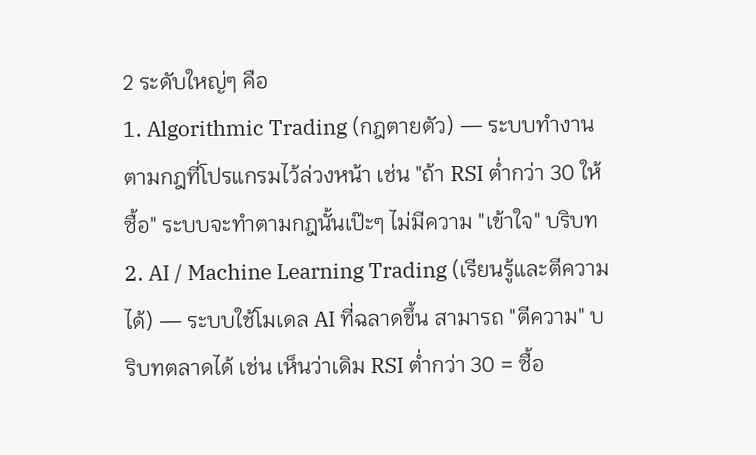2 ระดับใหญ่ๆ คือ
1. Algorithmic Trading (กฎตายตัว) — ระบบทำงานตามกฎที่โปรแกรมไว้ล่วงหน้า เช่น "ถ้า RSI ต่ำกว่า 30 ให้ซื้อ" ระบบจะทำตามกฎนั้นเป๊ะๆ ไม่มีความ "เข้าใจ" บริบท
2. AI / Machine Learning Trading (เรียนรู้และตีความได้) — ระบบใช้โมเดล AI ที่ฉลาดขึ้น สามารถ "ตีความ" บริบทตลาดได้ เช่น เห็นว่าเดิม RSI ต่ำกว่า 30 = ซื้อ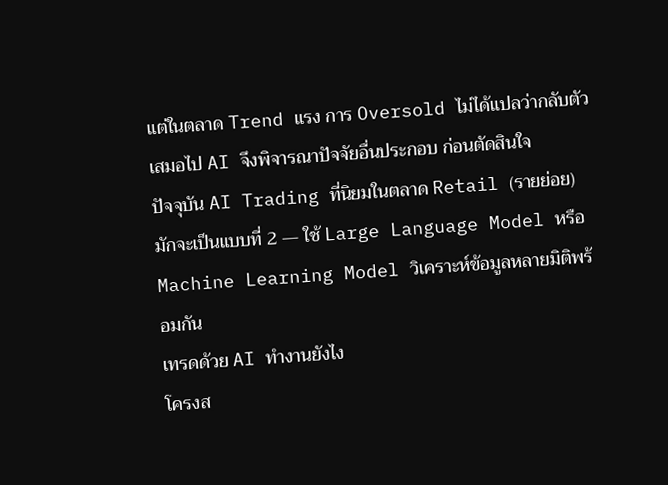แต่ในตลาด Trend แรง การ Oversold ไม่ได้แปลว่ากลับตัวเสมอไป AI จึงพิจารณาปัจจัยอื่นประกอบ ก่อนตัดสินใจ
ปัจจุบัน AI Trading ที่นิยมในตลาด Retail (รายย่อย) มักจะเป็นแบบที่ 2 — ใช้ Large Language Model หรือ Machine Learning Model วิเคราะห์ข้อมูลหลายมิติพร้อมกัน
เทรดด้วย AI ทำงานยังไง
โครงส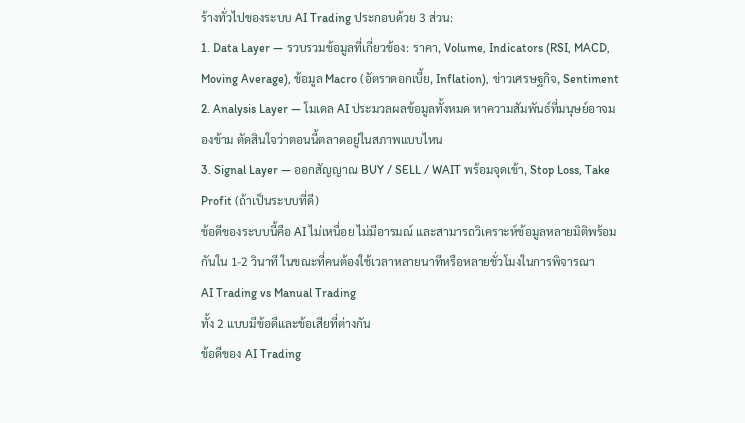ร้างทั่วไปของระบบ AI Trading ประกอบด้วย 3 ส่วน:
1. Data Layer — รวบรวมข้อมูลที่เกี่ยวข้อง: ราคา, Volume, Indicators (RSI, MACD, Moving Average), ข้อมูล Macro (อัตราดอกเบี้ย, Inflation), ข่าวเศรษฐกิจ, Sentiment
2. Analysis Layer — โมเดล AI ประมวลผลข้อมูลทั้งหมด หาความสัมพันธ์ที่มนุษย์อาจมองข้าม ตัดสินใจว่าตอนนี้ตลาดอยู่ในสภาพแบบไหน
3. Signal Layer — ออกสัญญาณ BUY / SELL / WAIT พร้อมจุดเข้า, Stop Loss, Take Profit (ถ้าเป็นระบบที่ดี)
ข้อดีของระบบนี้คือ AI ไม่เหนื่อย ไม่มีอารมณ์ และสามารถวิเคราะห์ข้อมูลหลายมิติพร้อมกันใน 1-2 วินาที ในขณะที่คนต้องใช้เวลาหลายนาทีหรือหลายชั่วโมงในการพิจารณา
AI Trading vs Manual Trading
ทั้ง 2 แบบมีข้อดีและข้อเสียที่ต่างกัน
ข้อดีของ AI Trading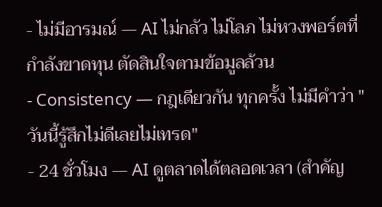- ไม่มีอารมณ์ — AI ไม่กลัว ไม่โลภ ไม่หวงพอร์ตที่กำลังขาดทุน ตัดสินใจตามข้อมูลล้วน
- Consistency — กฎเดียวกัน ทุกครั้ง ไม่มีคำว่า "วันนี้รู้สึกไม่ดีเลยไม่เทรด"
- 24 ชั่วโมง — AI ดูตลาดได้ตลอดเวลา (สำคัญ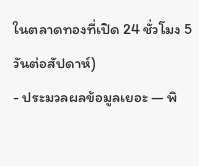ในตลาดทองที่เปิด 24 ชั่วโมง 5 วันต่อสัปดาห์)
- ประมวลผลข้อมูลเยอะ — พิ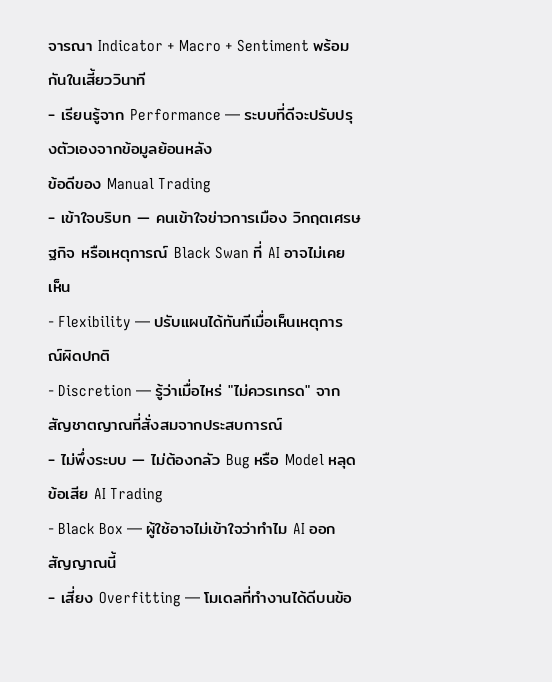จารณา Indicator + Macro + Sentiment พร้อมกันในเสี้ยววินาที
- เรียนรู้จาก Performance — ระบบที่ดีจะปรับปรุงตัวเองจากข้อมูลย้อนหลัง
ข้อดีของ Manual Trading
- เข้าใจบริบท — คนเข้าใจข่าวการเมือง วิกฤตเศรษฐกิจ หรือเหตุการณ์ Black Swan ที่ AI อาจไม่เคยเห็น
- Flexibility — ปรับแผนได้ทันทีเมื่อเห็นเหตุการณ์ผิดปกติ
- Discretion — รู้ว่าเมื่อไหร่ "ไม่ควรเทรด" จากสัญชาตญาณที่สั่งสมจากประสบการณ์
- ไม่พึ่งระบบ — ไม่ต้องกลัว Bug หรือ Model หลุด
ข้อเสีย AI Trading
- Black Box — ผู้ใช้อาจไม่เข้าใจว่าทำไม AI ออกสัญญาณนี้
- เสี่ยง Overfitting — โมเดลที่ทำงานได้ดีบนข้อ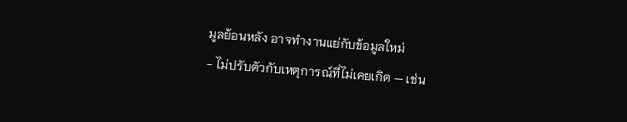มูลย้อนหลัง อาจทำงานแย่กับข้อมูลใหม่
- ไม่ปรับตัวกับเหตุการณ์ที่ไม่เคยเกิด — เช่น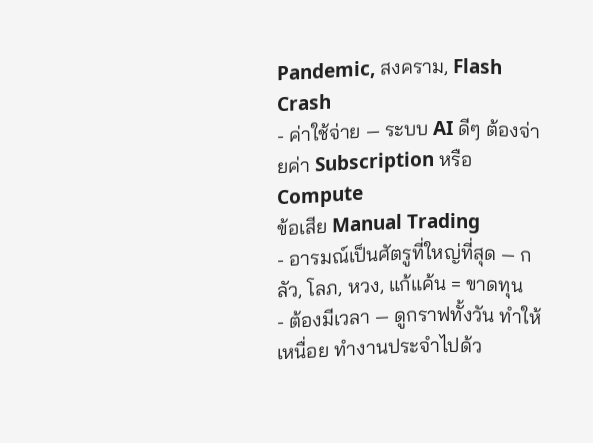Pandemic, สงคราม, Flash Crash
- ค่าใช้จ่าย — ระบบ AI ดีๆ ต้องจ่ายค่า Subscription หรือ Compute
ข้อเสีย Manual Trading
- อารมณ์เป็นศัตรูที่ใหญ่ที่สุด — กลัว, โลภ, หวง, แก้แค้น = ขาดทุน
- ต้องมีเวลา — ดูกราฟทั้งวัน ทำให้เหนื่อย ทำงานประจำไปด้ว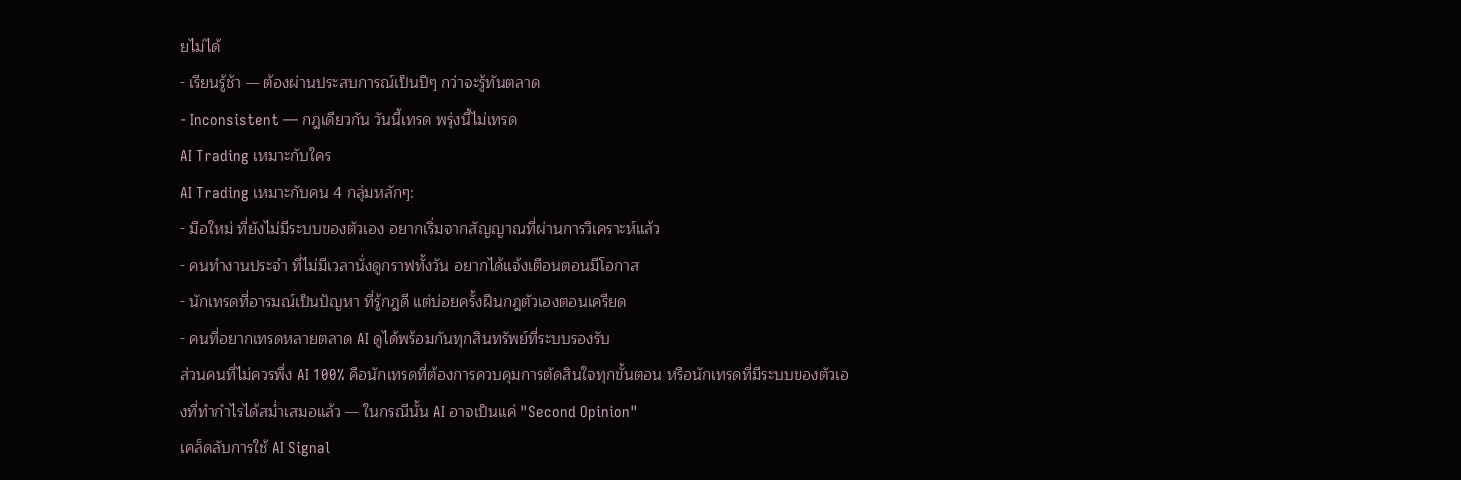ยไม่ได้
- เรียนรู้ช้า — ต้องผ่านประสบการณ์เป็นปีๆ กว่าจะรู้ทันตลาด
- Inconsistent — กฎเดียวกัน วันนี้เทรด พรุ่งนี้ไม่เทรด
AI Trading เหมาะกับใคร
AI Trading เหมาะกับคน 4 กลุ่มหลักๆ:
- มือใหม่ ที่ยังไม่มีระบบของตัวเอง อยากเริ่มจากสัญญาณที่ผ่านการวิเคราะห์แล้ว
- คนทำงานประจำ ที่ไม่มีเวลานั่งดูกราฟทั้งวัน อยากได้แจ้งเตือนตอนมีโอกาส
- นักเทรดที่อารมณ์เป็นปัญหา ที่รู้กฎดี แต่บ่อยครั้งฝืนกฎตัวเองตอนเครียด
- คนที่อยากเทรดหลายตลาด AI ดูได้พร้อมกันทุกสินทรัพย์ที่ระบบรองรับ
ส่วนคนที่ไม่ควรพึ่ง AI 100% คือนักเทรดที่ต้องการควบคุมการตัดสินใจทุกขั้นตอน หรือนักเทรดที่มีระบบของตัวเองที่ทำกำไรได้สม่ำเสมอแล้ว — ในกรณีนั้น AI อาจเป็นแค่ "Second Opinion"
เคล็ดลับการใช้ AI Signal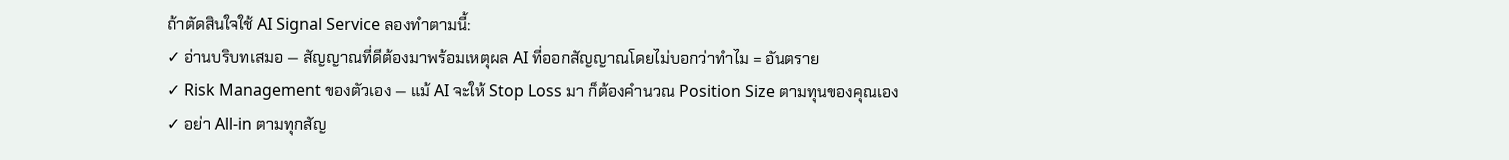ถ้าตัดสินใจใช้ AI Signal Service ลองทำตามนี้:
✓ อ่านบริบทเสมอ — สัญญาณที่ดีต้องมาพร้อมเหตุผล AI ที่ออกสัญญาณโดยไม่บอกว่าทำไม = อันตราย
✓ Risk Management ของตัวเอง — แม้ AI จะให้ Stop Loss มา ก็ต้องคำนวณ Position Size ตามทุนของคุณเอง
✓ อย่า All-in ตามทุกสัญ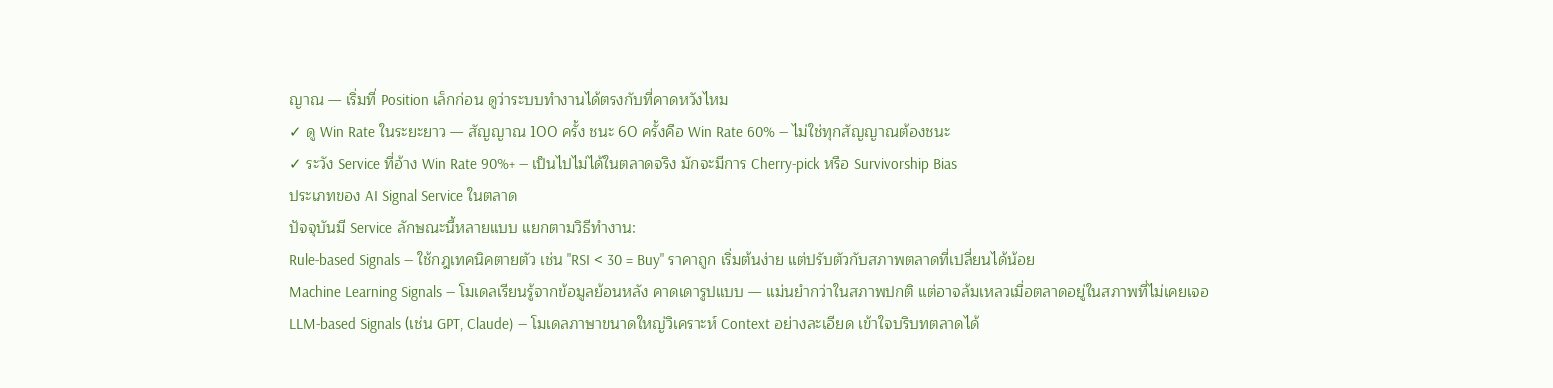ญาณ — เริ่มที่ Position เล็กก่อน ดูว่าระบบทำงานได้ตรงกับที่คาดหวังไหม
✓ ดู Win Rate ในระยะยาว — สัญญาณ 100 ครั้ง ชนะ 60 ครั้งคือ Win Rate 60% — ไม่ใช่ทุกสัญญาณต้องชนะ
✓ ระวัง Service ที่อ้าง Win Rate 90%+ — เป็นไปไม่ได้ในตลาดจริง มักจะมีการ Cherry-pick หรือ Survivorship Bias
ประเภทของ AI Signal Service ในตลาด
ปัจจุบันมี Service ลักษณะนี้หลายแบบ แยกตามวิธีทำงาน:
Rule-based Signals — ใช้กฎเทคนิคตายตัว เช่น "RSI < 30 = Buy" ราคาถูก เริ่มต้นง่าย แต่ปรับตัวกับสภาพตลาดที่เปลี่ยนได้น้อย
Machine Learning Signals — โมเดลเรียนรู้จากข้อมูลย้อนหลัง คาดเดารูปแบบ — แม่นยำกว่าในสภาพปกติ แต่อาจล้มเหลวเมื่อตลาดอยู่ในสภาพที่ไม่เคยเจอ
LLM-based Signals (เช่น GPT, Claude) — โมเดลภาษาขนาดใหญ่วิเคราะห์ Context อย่างละเอียด เข้าใจบริบทตลาดได้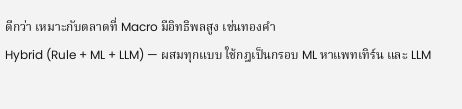ดีกว่า เหมาะกับตลาดที่ Macro มีอิทธิพลสูง เช่นทองคำ
Hybrid (Rule + ML + LLM) — ผสมทุกแบบ ใช้กฎเป็นกรอบ ML หาแพทเทิร์น และ LLM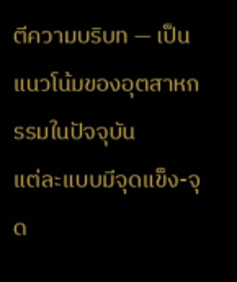ตีความบริบท — เป็นแนวโน้มของอุตสาหกรรมในปัจจุบัน
แต่ละแบบมีจุดแข็ง-จุด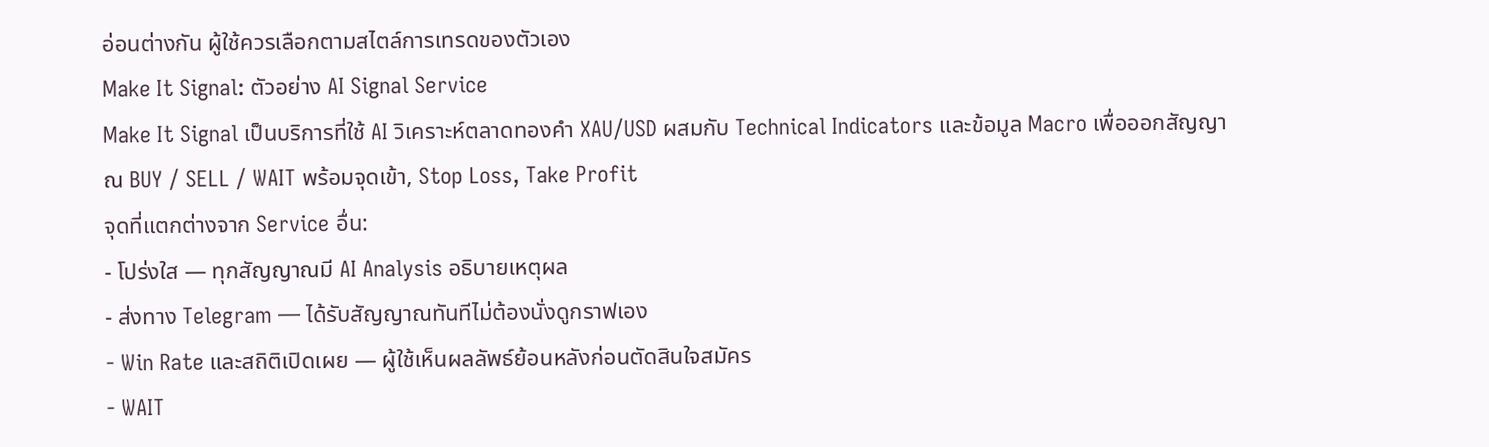อ่อนต่างกัน ผู้ใช้ควรเลือกตามสไตล์การเทรดของตัวเอง
Make It Signal: ตัวอย่าง AI Signal Service
Make It Signal เป็นบริการที่ใช้ AI วิเคราะห์ตลาดทองคำ XAU/USD ผสมกับ Technical Indicators และข้อมูล Macro เพื่อออกสัญญาณ BUY / SELL / WAIT พร้อมจุดเข้า, Stop Loss, Take Profit
จุดที่แตกต่างจาก Service อื่น:
- โปร่งใส — ทุกสัญญาณมี AI Analysis อธิบายเหตุผล
- ส่งทาง Telegram — ได้รับสัญญาณทันทีไม่ต้องนั่งดูกราฟเอง
- Win Rate และสถิติเปิดเผย — ผู้ใช้เห็นผลลัพธ์ย้อนหลังก่อนตัดสินใจสมัคร
- WAIT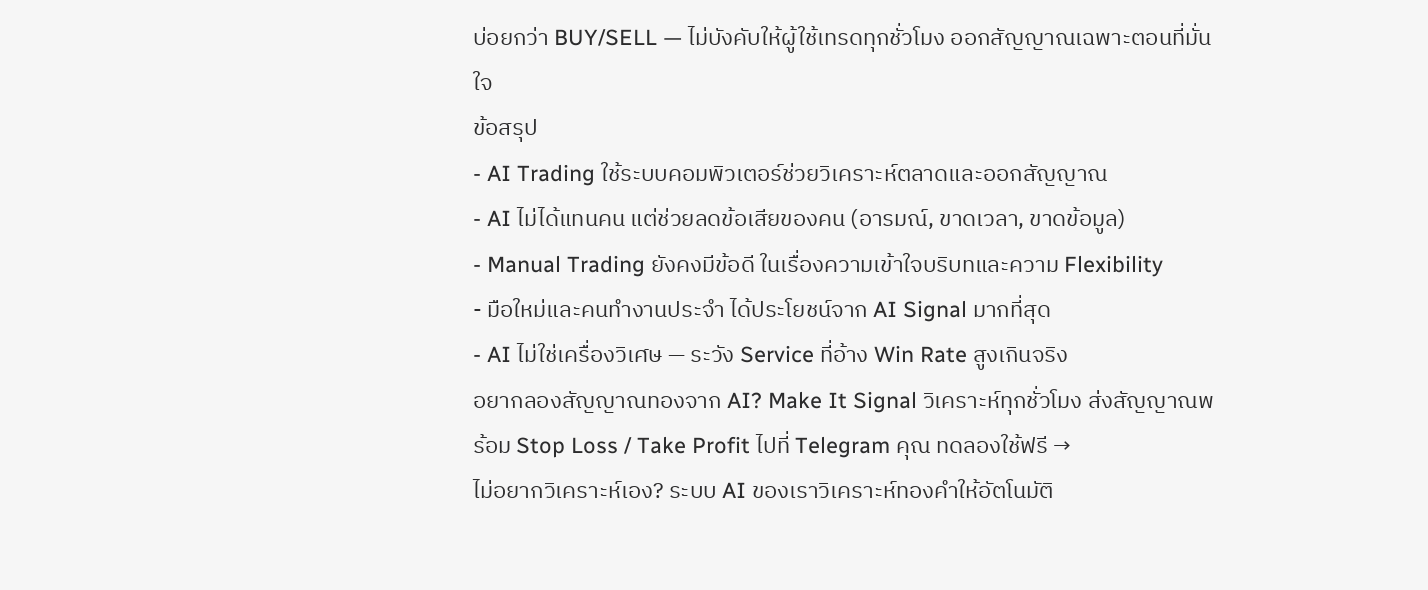บ่อยกว่า BUY/SELL — ไม่บังคับให้ผู้ใช้เทรดทุกชั่วโมง ออกสัญญาณเฉพาะตอนที่มั่นใจ
ข้อสรุป
- AI Trading ใช้ระบบคอมพิวเตอร์ช่วยวิเคราะห์ตลาดและออกสัญญาณ
- AI ไม่ได้แทนคน แต่ช่วยลดข้อเสียของคน (อารมณ์, ขาดเวลา, ขาดข้อมูล)
- Manual Trading ยังคงมีข้อดี ในเรื่องความเข้าใจบริบทและความ Flexibility
- มือใหม่และคนทำงานประจำ ได้ประโยชน์จาก AI Signal มากที่สุด
- AI ไม่ใช่เครื่องวิเศษ — ระวัง Service ที่อ้าง Win Rate สูงเกินจริง
อยากลองสัญญาณทองจาก AI? Make It Signal วิเคราะห์ทุกชั่วโมง ส่งสัญญาณพร้อม Stop Loss / Take Profit ไปที่ Telegram คุณ ทดลองใช้ฟรี →
ไม่อยากวิเคราะห์เอง? ระบบ AI ของเราวิเคราะห์ทองคำให้อัตโนมัติ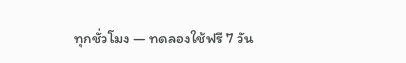ทุกชั่วโมง — ทดลองใช้ฟรี 7 วัน